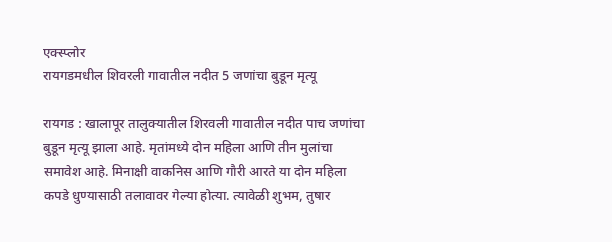एक्स्प्लोर
रायगडमधील शिवरली गावातील नदीत 5 जणांचा बुडून मृत्यू

रायगड : खालापूर तालुक्यातील शिरवली गावातील नदीत पाच जणांचा बुडून मृत्यू झाला आहे. मृतांमध्ये दोन महिला आणि तीन मुलांचा समावेश आहे. मिनाक्षी वाकनिस आणि गौरी आरते या दोन महिला कपडे धुण्यासाठी तलावावर गेल्या होत्या. त्यावेळी शुभम, तुषार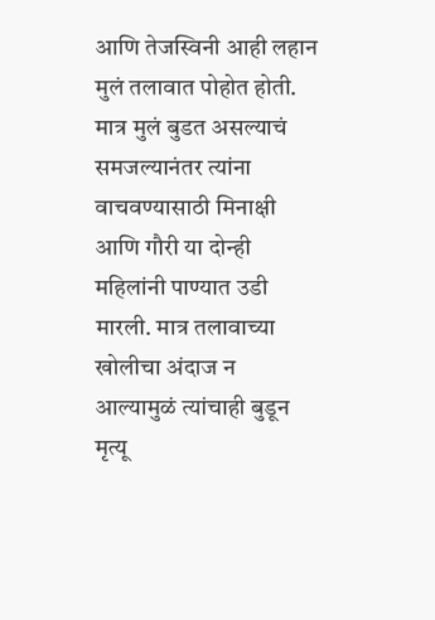आणि तेजस्विनी आही लहान मुलं तलावात पोहोत होती. मात्र मुलं बुडत असल्याचं समजल्यानंतर त्यांना वाचवण्यासाठी मिनाक्षी आणि गौरी या दोन्ही महिलांनी पाण्यात उडी मारली. मात्र तलावाच्या खोलीचा अंदाज न आल्यामुळं त्यांचाही बुडून मृत्यू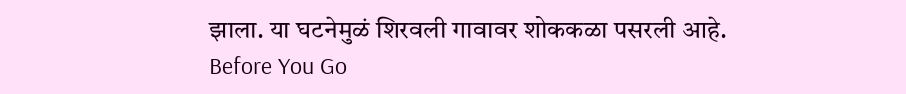झाला. या घटनेमुळं शिरवली गावावर शोककळा पसरली आहे.
Before You Go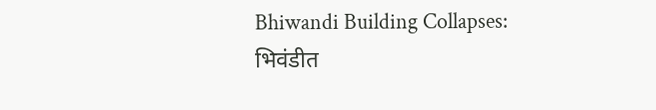Bhiwandi Building Collapses: भिवंडीत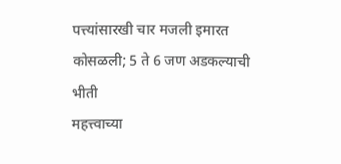पत्त्यांसारखी चार मजली इमारत कोसळली; 5 ते 6 जण अडकल्याची भीती
महत्त्वाच्या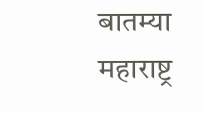बातम्या
महाराष्ट्र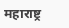महाराष्ट्र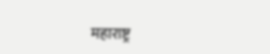महाराष्ट्र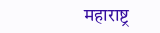महाराष्ट्र